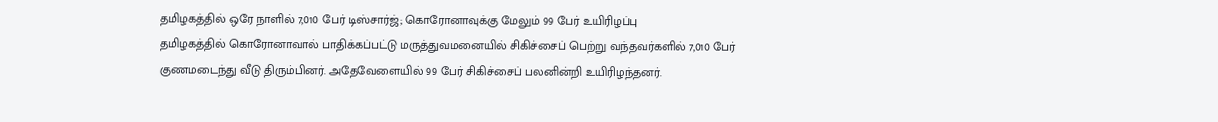தமிழகத்தில் ஒரே நாளில் 7,010 பேர் டிஸ்சார்ஜ்; கொரோனாவுக்கு மேலும் 99 பேர் உயிரிழப்பு
தமிழகத்தில் கொரோனாவால் பாதிக்கப்பட்டு மருத்துவமனையில் சிகிச்சைப் பெற்று வந்தவர்களில் 7,010 பேர் குணமடைந்து வீடு திரும்பினர். அதேவேளையில் 99 பேர் சிகிச்சைப் பலனின்றி உயிரிழந்தனர்.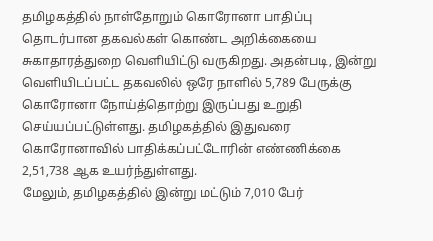தமிழகத்தில் நாள்தோறும் கொரோனா பாதிப்பு தொடர்பான தகவல்கள் கொண்ட அறிக்கையை சுகாதாரத்துறை வெளியிட்டு வருகிறது. அதன்படி, இன்று வெளியிடப்பட்ட தகவலில் ஒரே நாளில் 5,789 பேருக்கு கொரோனா நோய்த்தொற்று இருப்பது உறுதி செய்யப்பட்டுள்ளது. தமிழகத்தில் இதுவரை கொரோனாவில் பாதிக்கப்பட்டோரின் எண்ணிக்கை 2,51,738 ஆக உயர்ந்துள்ளது.
மேலும், தமிழகத்தில் இன்று மட்டும் 7,010 பேர்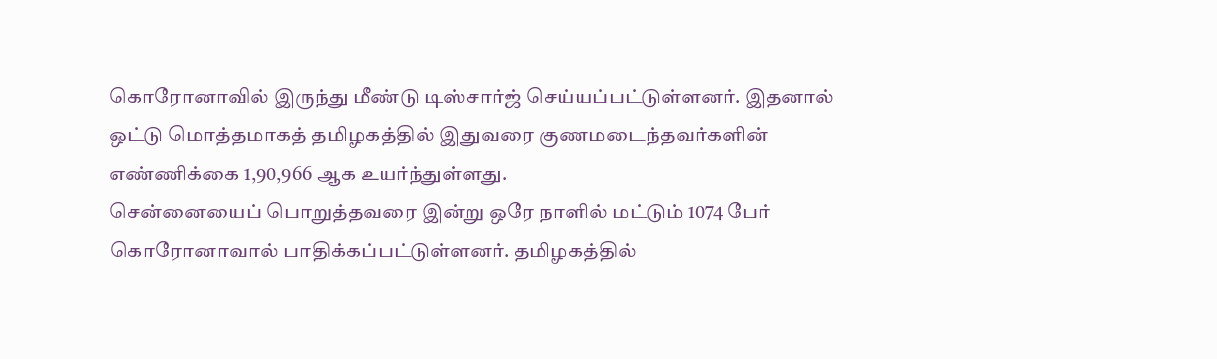கொரோனாவில் இருந்து மீண்டு டிஸ்சார்ஜ் செய்யப்பட்டுள்ளனர். இதனால் ஒட்டு மொத்தமாகத் தமிழகத்தில் இதுவரை குணமடைந்தவர்களின் எண்ணிக்கை 1,90,966 ஆக உயர்ந்துள்ளது.
சென்னையைப் பொறுத்தவரை இன்று ஒரே நாளில் மட்டும் 1074 பேர் கொரோனாவால் பாதிக்கப்பட்டுள்ளனர். தமிழகத்தில்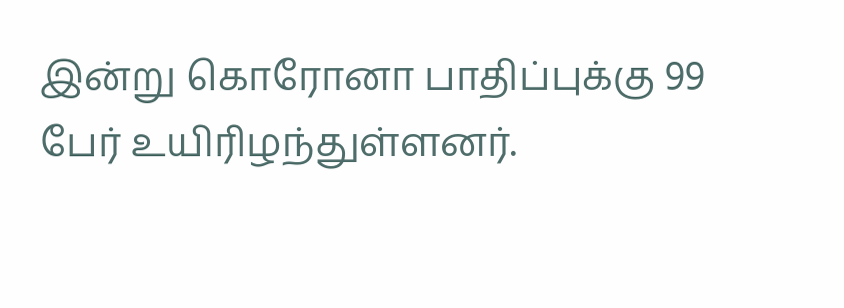இன்று கொரோனா பாதிப்புக்கு 99 பேர் உயிரிழந்துள்ளனர்.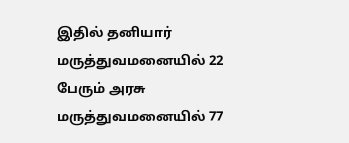இதில் தனியார் மருத்துவமனையில் 22 பேரும் அரசு மருத்துவமனையில் 77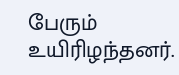பேரும் உயிரிழந்தனர்.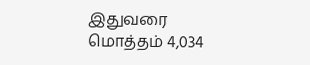இதுவரை மொத்தம் 4,034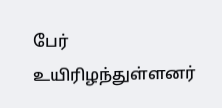பேர் உயிரிழந்துள்ளனர்